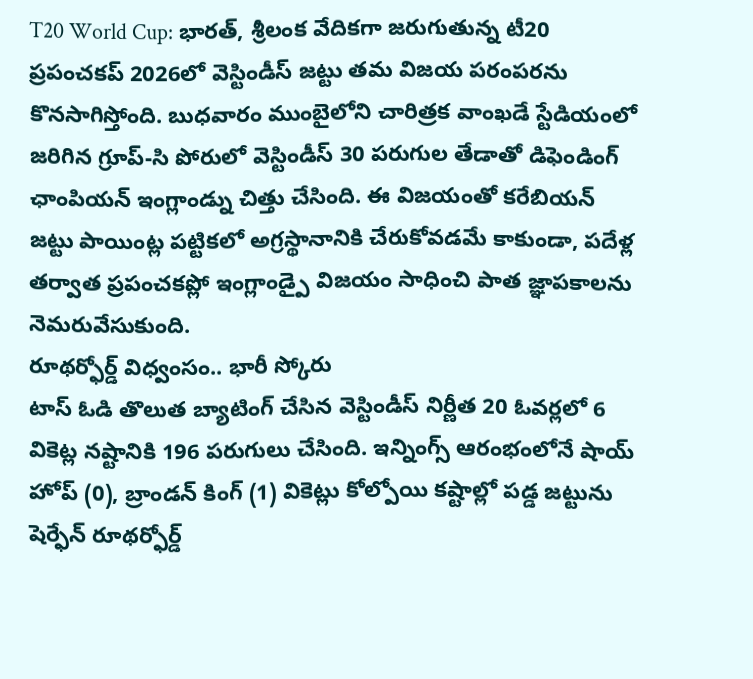T20 World Cup: భారత్, శ్రీలంక వేదికగా జరుగుతున్న టీ20 ప్రపంచకప్ 2026లో వెస్టిండీస్ జట్టు తమ విజయ పరంపరను కొనసాగిస్తోంది. బుధవారం ముంబైలోని చారిత్రక వాంఖడే స్టేడియంలో జరిగిన గ్రూప్-సి పోరులో వెస్టిండీస్ 30 పరుగుల తేడాతో డిఫెండింగ్ ఛాంపియన్ ఇంగ్లాండ్ను చిత్తు చేసింది. ఈ విజయంతో కరేబియన్ జట్టు పాయింట్ల పట్టికలో అగ్రస్థానానికి చేరుకోవడమే కాకుండా, పదేళ్ల తర్వాత ప్రపంచకప్లో ఇంగ్లాండ్పై విజయం సాధించి పాత జ్ఞాపకాలను నెమరువేసుకుంది.
రూథర్ఫోర్డ్ విధ్వంసం.. భారీ స్కోరు
టాస్ ఓడి తొలుత బ్యాటింగ్ చేసిన వెస్టిండీస్ నిర్ణీత 20 ఓవర్లలో 6 వికెట్ల నష్టానికి 196 పరుగులు చేసింది. ఇన్నింగ్స్ ఆరంభంలోనే షాయ్ హోప్ (0), బ్రాండన్ కింగ్ (1) వికెట్లు కోల్పోయి కష్టాల్లో పడ్డ జట్టును షెర్ఫేన్ రూథర్ఫోర్డ్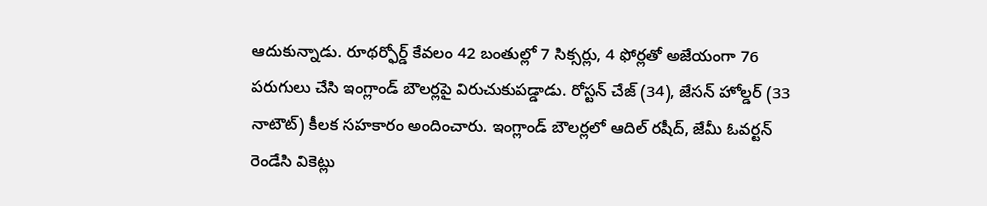ఆదుకున్నాడు. రూథర్ఫోర్డ్ కేవలం 42 బంతుల్లో 7 సిక్సర్లు, 4 ఫోర్లతో అజేయంగా 76 పరుగులు చేసి ఇంగ్లాండ్ బౌలర్లపై విరుచుకుపడ్డాడు. రోస్టన్ చేజ్ (34), జేసన్ హోల్డర్ (33 నాటౌట్) కీలక సహకారం అందించారు. ఇంగ్లాండ్ బౌలర్లలో ఆదిల్ రషీద్, జేమీ ఓవర్టన్ రెండేసి వికెట్లు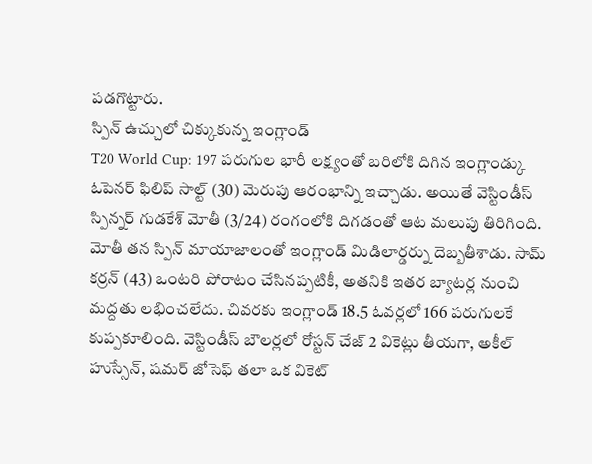పడగొట్టారు.
స్పిన్ ఉచ్చులో చిక్కుకున్న ఇంగ్లాండ్
T20 World Cup: 197 పరుగుల భారీ లక్ష్యంతో బరిలోకి దిగిన ఇంగ్లాండ్కు ఓపెనర్ ఫిలిప్ సాల్ట్ (30) మెరుపు ఆరంభాన్ని ఇచ్చాడు. అయితే వెస్టిండీస్ స్పిన్నర్ గుడకేశ్ మోతీ (3/24) రంగంలోకి దిగడంతో ఆట మలుపు తిరిగింది. మోతీ తన స్పిన్ మాయాజాలంతో ఇంగ్లాండ్ మిడిలార్డర్ను దెబ్బతీశాడు. సామ్ కర్రన్ (43) ఒంటరి పోరాటం చేసినప్పటికీ, అతనికి ఇతర బ్యాటర్ల నుంచి మద్దతు లభించలేదు. చివరకు ఇంగ్లాండ్ 18.5 ఓవర్లలో 166 పరుగులకే కుప్పకూలింది. వెస్టిండీస్ బౌలర్లలో రోస్టన్ చేజ్ 2 వికెట్లు తీయగా, అకీల్ హుస్సేన్, షమర్ జోసెఫ్ తలా ఒక వికెట్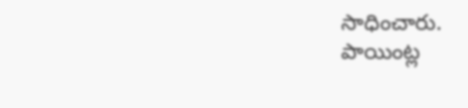సాధించారు.
పాయింట్ల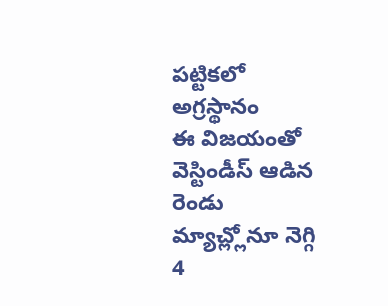పట్టికలో అగ్రస్థానం
ఈ విజయంతో వెస్టిండీస్ ఆడిన రెండు మ్యాచ్ల్లోనూ నెగ్గి 4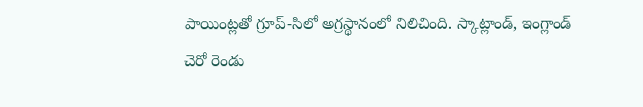పాయింట్లతో గ్రూప్-సిలో అగ్రస్థానంలో నిలిచింది. స్కాట్లాండ్, ఇంగ్లాండ్ చెరో రెండు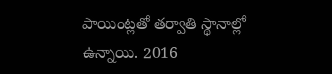పాయింట్లతో తర్వాతి స్థానాల్లో ఉన్నాయి. 2016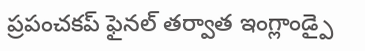ప్రపంచకప్ ఫైనల్ తర్వాత ఇంగ్లాండ్పై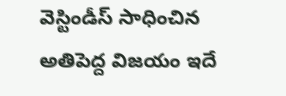వెస్టిండీస్ సాధించిన అతిపెద్ద విజయం ఇదే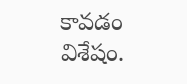కావడం విశేషం.